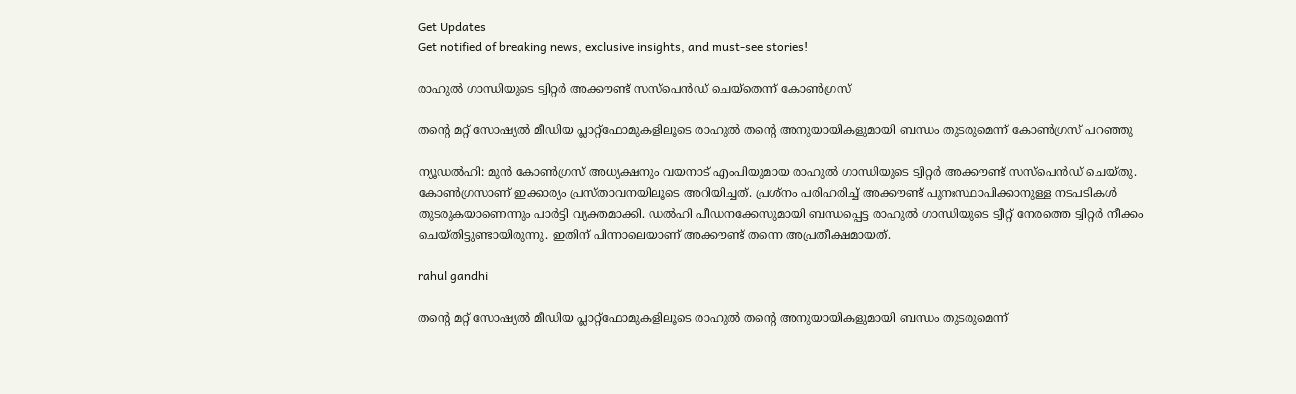Get Updates
Get notified of breaking news, exclusive insights, and must-see stories!

രാഹുൽ ഗാന്ധിയുടെ ട്വിറ്റർ അക്കൗണ്ട് സസ്‌പെൻഡ് ചെയ്തെന്ന് കോൺഗ്രസ്

തന്റെ മറ്റ് സോഷ്യൽ മീഡിയ പ്ലാറ്റ്ഫോമുകളിലൂടെ രാഹുൽ തന്റെ അനുയായികളുമായി ബന്ധം തുടരുമെന്ന് കോൺഗ്രസ് പറഞ്ഞു

ന്യൂഡൽഹി: മുൻ കോൺഗ്രസ് അധ്യക്ഷനും വയനാട് എംപിയുമായ രാഹുൽ ഗാന്ധിയുടെ ട്വിറ്റർ അക്കൗണ്ട് സസ്‌പെൻഡ് ചെയ്തു. കോൺഗ്രസാണ് ഇക്കാര്യം പ്രസ്താവനയിലൂടെ അറിയിച്ചത്. പ്രശ്നം പരിഹരിച്ച് അക്കൗണ്ട് പുനഃസ്ഥാപിക്കാനുള്ള നടപടികൾ തുടരുകയാണെന്നും പാർട്ടി വ്യക്തമാക്കി. ഡൽഹി പീഡനക്കേസുമായി ബന്ധപ്പെട്ട രാഹുൽ ഗാന്ധിയുടെ ട്വീറ്റ് നേരത്തെ ട്വിറ്റർ നീക്കം ചെയ്തിട്ടുണ്ടായിരുന്നു. ഇതിന് പിന്നാലെയാണ് അക്കൗണ്ട് തന്നെ അപ്രതീക്ഷമായത്.

rahul gandhi

തന്റെ മറ്റ് സോഷ്യൽ മീഡിയ പ്ലാറ്റ്ഫോമുകളിലൂടെ രാഹുൽ തന്റെ അനുയായികളുമായി ബന്ധം തുടരുമെന്ന്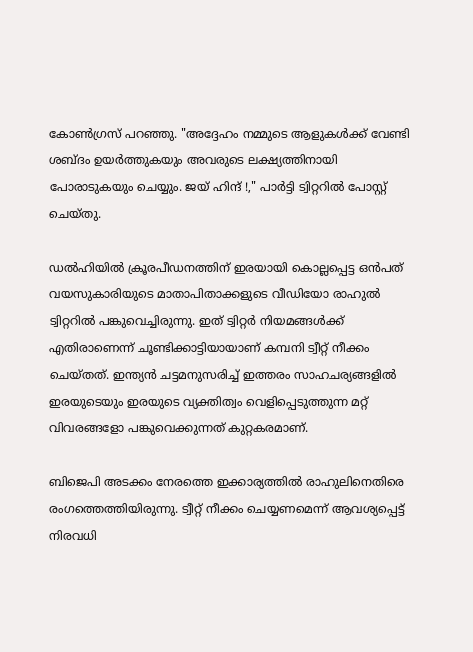കോൺഗ്രസ് പറഞ്ഞു. "അദ്ദേഹം നമ്മുടെ ആളുകൾക്ക് വേണ്ടി ശബ്ദം ഉയർത്തുകയും അവരുടെ ലക്ഷ്യത്തിനായി പോരാടുകയും ചെയ്യും. ജയ് ഹിന്ദ് !," പാർട്ടി ട്വിറ്ററിൽ പോസ്റ്റ് ചെയ്തു.

ഡൽഹിയിൽ ക്രൂരപീഡനത്തിന് ഇരയായി കൊല്ലപ്പെട്ട ഒൻപത് വയസുകാരിയുടെ മാതാപിതാക്കളുടെ വീഡിയോ രാഹുൽ ട്വിറ്ററിൽ പങ്കുവെച്ചിരുന്നു. ഇത് ട്വിറ്റർ നിയമങ്ങൾക്ക് എതിരാണെന്ന് ചൂണ്ടിക്കാട്ടിയായാണ് കമ്പനി ട്വീറ്റ് നീക്കം ചെയ്തത്. ഇന്ത്യൻ ചട്ടമനുസരിച്ച് ഇത്തരം സാഹചര്യങ്ങളിൽ ഇരയുടെയും ഇരയുടെ വ്യക്തിത്വം വെളിപ്പെടുത്തുന്ന മറ്റ് വിവരങ്ങളോ പങ്കുവെക്കുന്നത് കുറ്റകരമാണ്.

ബിജെപി അടക്കം നേരത്തെ ഇക്കാര്യത്തിൽ രാഹുലിനെതിരെ രംഗത്തെത്തിയിരുന്നു. ട്വീറ്റ് നീക്കം ചെയ്യണമെന്ന് ആവശ്യപ്പെട്ട് നിരവധി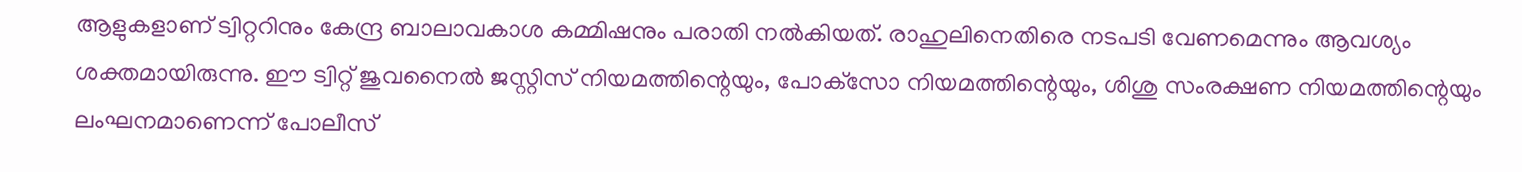ആളുകളാണ് ട്വിറ്ററിനും കേന്ദ്ര ബാലാവകാശ കമ്മിഷനും പരാതി നൽകിയത്. രാഹുലിനെതിരെ നടപടി വേണമെന്നും ആവശ്യം ശക്തമായിരുന്നു. ഈ ട്വിറ്റ് ജുവനൈല്‍ ജസ്റ്റിസ് നിയമത്തിന്റെയും, പോക്‌സോ നിയമത്തിന്റെയും, ശിശു സംരക്ഷണ നിയമത്തിന്റെയും ലംഘനമാണെന്ന് പോലീസ്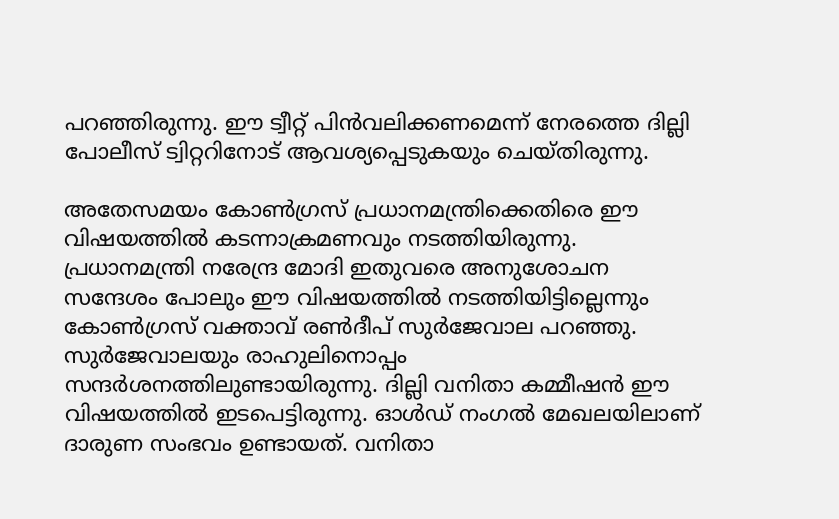പറഞ്ഞിരുന്നു. ഈ ട്വീറ്റ് പിന്‍വലിക്കണമെന്ന് നേരത്തെ ദില്ലി പോലീസ് ട്വിറ്ററിനോട് ആവശ്യപ്പെടുകയും ചെയ്തിരുന്നു.

അതേസമയം കോണ്‍ഗ്രസ് പ്രധാനമന്ത്രിക്കെതിരെ ഈ വിഷയത്തില്‍ കടന്നാക്രമണവും നടത്തിയിരുന്നു. പ്രധാനമന്ത്രി നരേന്ദ്ര മോദി ഇതുവരെ അനുശോചന സന്ദേശം പോലും ഈ വിഷയത്തില്‍ നടത്തിയിട്ടില്ലെന്നും കോണ്‍ഗ്രസ് വക്താവ് രണ്‍ദീപ് സുര്‍ജേവാല പറഞ്ഞു. സുര്‍ജേവാലയും രാഹുലിനൊപ്പം സന്ദര്‍ശനത്തിലുണ്ടായിരുന്നു. ദില്ലി വനിതാ കമ്മീഷന്‍ ഈ വിഷയത്തില്‍ ഇടപെട്ടിരുന്നു. ഓള്‍ഡ് നംഗല്‍ മേഖലയിലാണ് ദാരുണ സംഭവം ഉണ്ടായത്. വനിതാ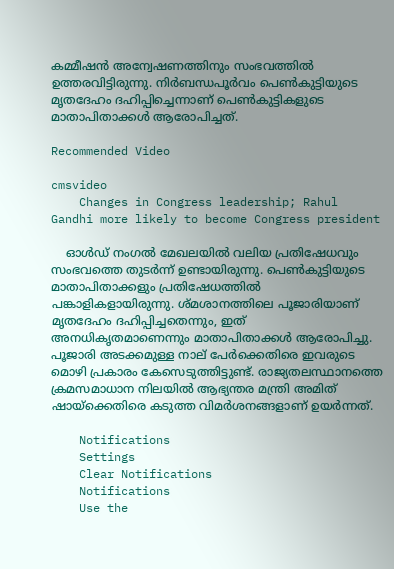കമ്മീഷന്‍ അന്വേഷണത്തിനും സംഭവത്തില്‍ ഉത്തരവിട്ടിരുന്നു. നിര്‍ബന്ധപൂര്‍വം പെണ്‍കുട്ടിയുടെ മൃതദേഹം ദഹിപ്പിച്ചെന്നാണ് പെണ്‍കുട്ടികളുടെ മാതാപിതാക്കള്‍ ആരോപിച്ചത്.

Recommended Video

cmsvideo
    Changes in Congress leadership; Rahul Gandhi more likely to become Congress president

    ഓള്‍ഡ് നംഗല്‍ മേഖലയില്‍ വലിയ പ്രതിഷേധവും സംഭവത്തെ തുടര്‍ന്ന് ഉണ്ടായിരുന്നു. പെണ്‍കുട്ടിയുടെ മാതാപിതാക്കളും പ്രതിഷേധത്തില്‍ പങ്കാളികളായിരുന്നു. ശ്മശാനത്തിലെ പൂജാരിയാണ് മൃതദേഹം ദഹിപ്പിച്ചതെന്നും, ഇത് അനധികൃതമാണെന്നും മാതാപിതാക്കള്‍ ആരോപിച്ചു. പൂജാരി അടക്കമുള്ള നാല് പേര്‍ക്കെതിരെ ഇവരുടെ മൊഴി പ്രകാരം കേസെടുത്തിട്ടുണ്ട്. രാജ്യതലസ്ഥാനത്തെ ക്രമസമാധാന നിലയില്‍ ആഭ്യന്തര മന്ത്രി അമിത് ഷായ്‌ക്കെതിരെ കടുത്ത വിമര്‍ശനങ്ങളാണ് ഉയര്‍ന്നത്.

    Notifications
    Settings
    Clear Notifications
    Notifications
    Use the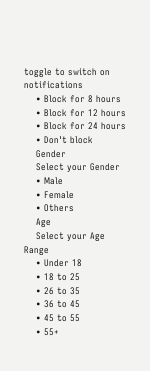toggle to switch on notifications
    • Block for 8 hours
    • Block for 12 hours
    • Block for 24 hours
    • Don't block
    Gender
    Select your Gender
    • Male
    • Female
    • Others
    Age
    Select your Age Range
    • Under 18
    • 18 to 25
    • 26 to 35
    • 36 to 45
    • 45 to 55
    • 55+